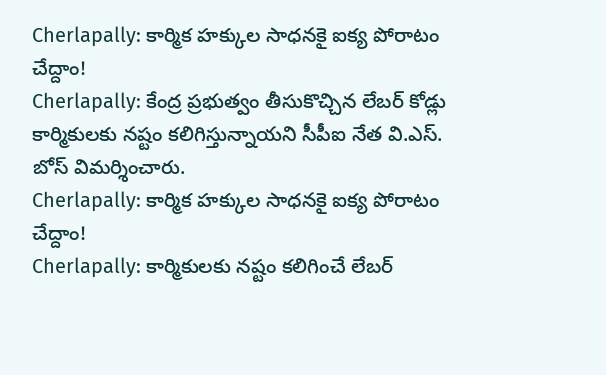Cherlapally: కార్మిక హక్కుల సాధనకై ఐక్య పోరాటం చేద్దాం!
Cherlapally: కేంద్ర ప్రభుత్వం తీసుకొచ్చిన లేబర్ కోడ్లు కార్మికులకు నష్టం కలిగిస్తున్నాయని సీపీఐ నేత వి.ఎస్. బోస్ విమర్శించారు.
Cherlapally: కార్మిక హక్కుల సాధనకై ఐక్య పోరాటం చేద్దాం!
Cherlapally: కార్మికులకు నష్టం కలిగించే లేబర్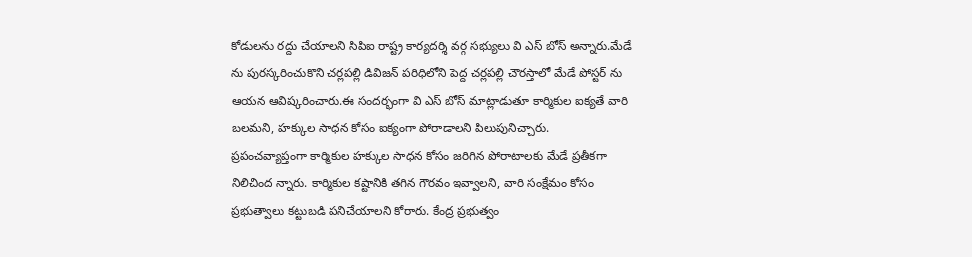కోడులను రద్దు చేయాలని సిపిఐ రాష్ట్ర కార్యదర్శి వర్గ సభ్యులు వి ఎస్ బోస్ అన్నారు.మేడే ను పురస్కరించుకొని చర్లపల్లి డివిజన్ పరిధిలోని పెద్ద చర్లపల్లి చౌరస్తాలో మేడే పోస్టర్ ను ఆయన ఆవిష్కరించారు.ఈ సందర్భంగా వి ఎస్ బోస్ మాట్లాడుతూ కార్మికుల ఐక్యతే వారి బలమని, హక్కుల సాధన కోసం ఐక్యంగా పోరాడాలని పిలుపునిచ్చారు.
ప్రపంచవ్యాప్తంగా కార్మికుల హక్కుల సాధన కోసం జరిగిన పోరాటాలకు మేడే ప్రతీకగా నిలిచింద న్నారు. కార్మికుల కష్టానికి తగిన గౌరవం ఇవ్వాలని, వారి సంక్షేమం కోసం ప్రభుత్వాలు కట్టుబడి పనిచేయాలని కోరారు. కేంద్ర ప్రభుత్వం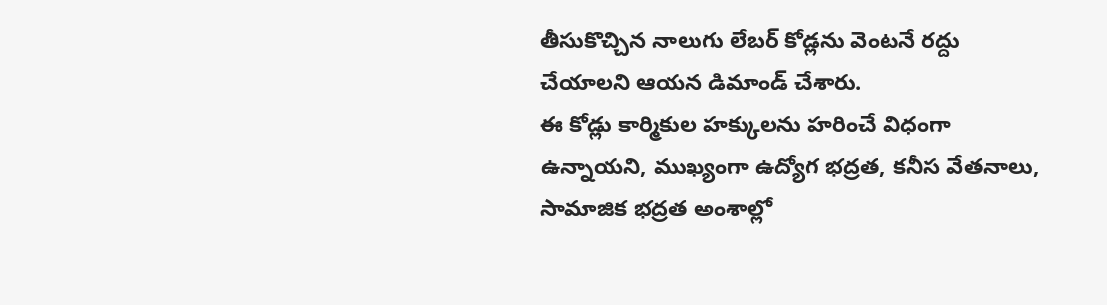తీసుకొచ్చిన నాలుగు లేబర్ కోడ్లను వెంటనే రద్దు చేయాలని ఆయన డిమాండ్ చేశారు.
ఈ కోడ్లు కార్మికుల హక్కులను హరించే విధంగా ఉన్నాయని, ముఖ్యంగా ఉద్యోగ భద్రత, కనీస వేతనాలు, సామాజిక భద్రత అంశాల్లో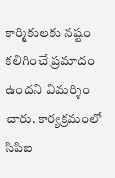కార్మికులకు నష్టం కలిగించే ప్రమాదం ఉందని విమర్శిం చారు. కార్యక్రమంలో సిపిఐ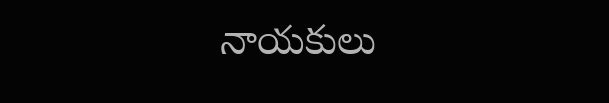నాయకులు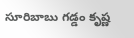సూరిబాబు గడ్డం కృష్ణ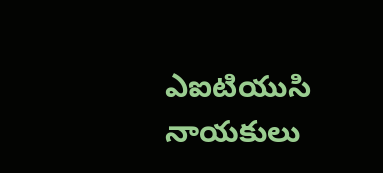ఎఐటియుసి నాయకులు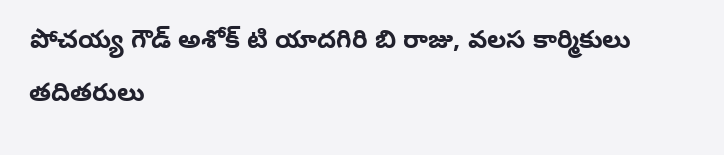పోచయ్య గౌడ్ అశోక్ టి యాదగిరి బి రాజు, వలస కార్మికులు తదితరులు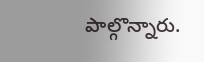పాల్గొన్నారు.